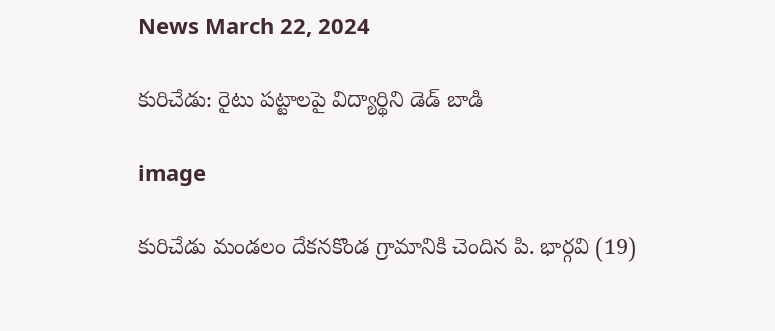News March 22, 2024

కురిచేడు: రైటు పట్టాలపై విద్యార్థిని డెడ్ బాడి

image

కురిచేడు మండలం దేకనకొండ గ్రామానికి చెందిన పి. భార్గవి (19)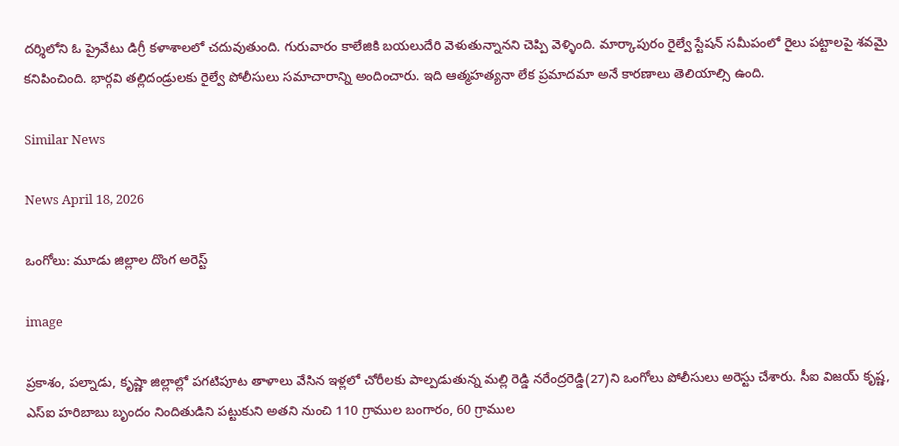దర్శిలోని ఓ ప్రైవేటు డిగ్రీ కళాశాలలో చదువుతుంది. గురువారం కాలేజికి బయలుదేరి వెళుతున్నానని చెప్పి వెళ్ళింది. మార్కాపురం రైల్వే స్టేషన్ సమీపంలో రైలు పట్టాలపై శవమై కనిపించింది. భార్గవి తల్లిదండ్రులకు రైల్వే పోలీసులు సమాచారాన్ని అందించారు. ఇది ఆత్మహత్యనా లేక ప్రమాదమా అనే కారణాలు తెలియాల్సి ఉంది.

Similar News

News April 18, 2026

ఒంగోలు: మూడు జిల్లాల దొంగ అరెస్ట్

image

ప్రకాశం, పల్నాడు, కృష్ణా జిల్లాల్లో పగటిపూట తాళాలు వేసిన ఇళ్లలో చోరీలకు పాల్పడుతున్న మల్లి రెడ్డి నరేంద్రరెడ్డి(27)ని ఒంగోలు పోలీసులు అరెస్టు చేశారు. సీఐ విజయ్ కృష్ణ, ఎస్ఐ హరిబాబు బృందం నిందితుడిని పట్టుకుని అతని నుంచి 110 గ్రాముల బంగారం, 60 గ్రాముల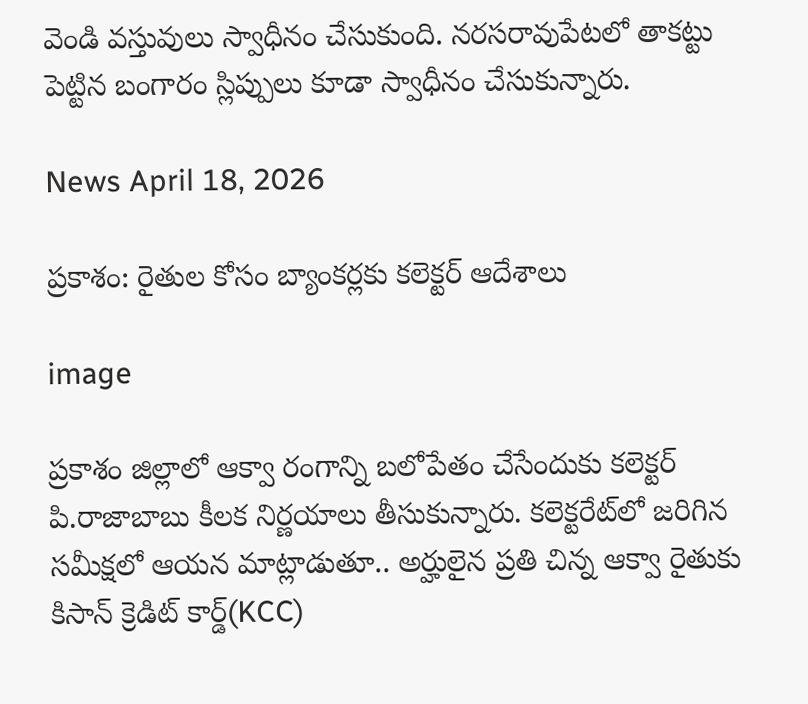వెండి వస్తువులు స్వాధీనం చేసుకుంది. నరసరావుపేటలో తాకట్టు పెట్టిన బంగారం స్లిప్పులు కూడా స్వాధీనం చేసుకున్నారు.

News April 18, 2026

ప్రకాశం: రైతుల కోసం బ్యాంకర్లకు కలెక్టర్ ఆదేశాలు

image

ప్రకాశం జిల్లాలో ఆక్వా రంగాన్ని బలోపేతం చేసేందుకు కలెక్టర్ పి.రాజాబాబు కీలక నిర్ణయాలు తీసుకున్నారు. కలెక్టరేట్‌లో జరిగిన సమీక్షలో ఆయన మాట్లాడుతూ.. అర్హులైన ప్రతి చిన్న ఆక్వా రైతుకు కిసాన్ క్రెడిట్ కార్డ్(KCC)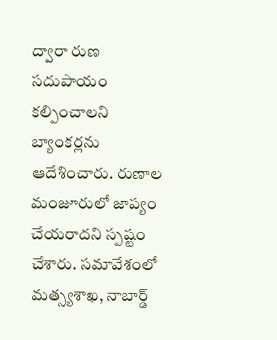ద్వారా రుణ సదుపాయం కల్పించాలని బ్యాంకర్లను ఆదేశించారు. రుణాల మంజూరులో జాప్యం చేయరాదని స్పష్టం చేశారు. సమావేశంలో మత్స్యశాఖ, నాబార్డ్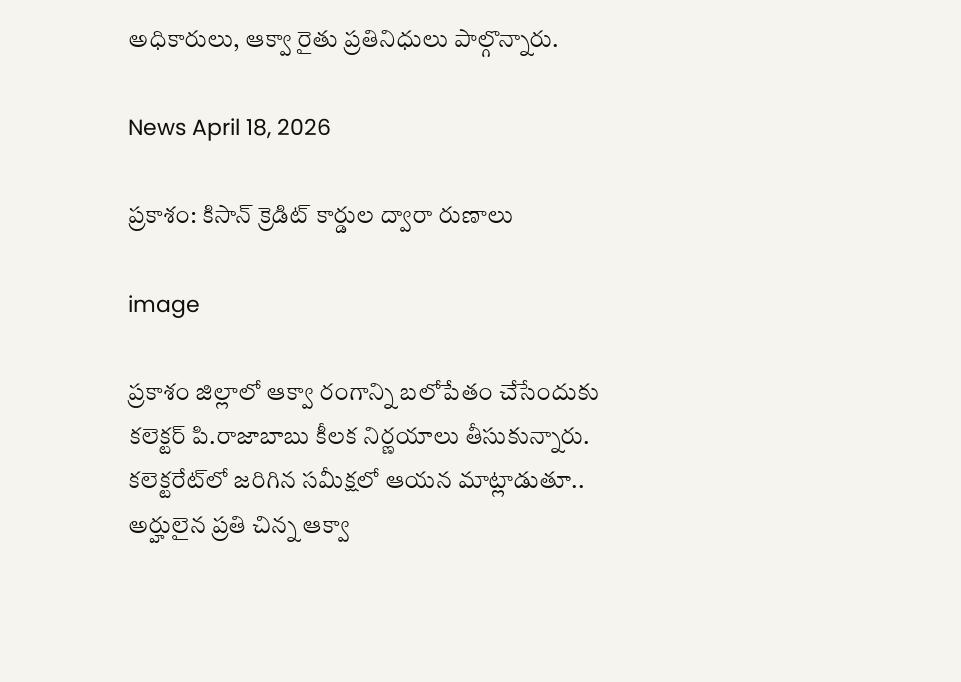అధికారులు, ఆక్వా రైతు ప్రతినిధులు పాల్గొన్నారు.

News April 18, 2026

ప్రకాశం: కిసాన్ క్రెడిట్ కార్డుల ద్వారా రుణాలు

image

ప్రకాశం జిల్లాలో ఆక్వా రంగాన్ని బలోపేతం చేసేందుకు కలెక్టర్ పి.రాజాబాబు కీలక నిర్ణయాలు తీసుకున్నారు. కలెక్టరేట్‌లో జరిగిన సమీక్షలో ఆయన మాట్లాడుతూ.. అర్హులైన ప్రతి చిన్న ఆక్వా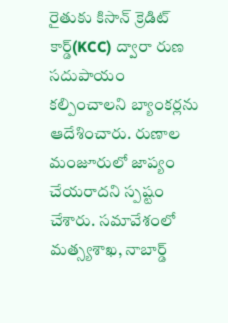రైతుకు కిసాన్ క్రెడిట్ కార్డ్(KCC) ద్వారా రుణ సదుపాయం కల్పించాలని బ్యాంకర్లను ఆదేశించారు. రుణాల మంజూరులో జాప్యం చేయరాదని స్పష్టం చేశారు. సమావేశంలో మత్స్యశాఖ, నాబార్డ్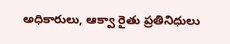అధికారులు, ఆక్వా రైతు ప్రతినిధులు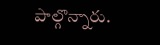పాల్గొన్నారు.